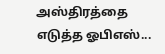அஸ்திரத்தை எடுத்த ஓபிஎஸ்...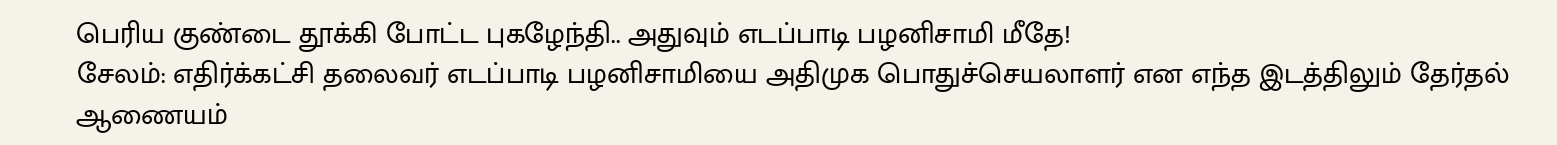பெரிய குண்டை தூக்கி போட்ட புகழேந்தி.. அதுவும் எடப்பாடி பழனிசாமி மீதே!
சேலம்: எதிர்க்கட்சி தலைவர் எடப்பாடி பழனிசாமியை அதிமுக பொதுச்செயலாளர் என எந்த இடத்திலும் தேர்தல் ஆணையம்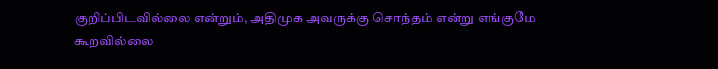குறிப்பிடவில்லை என்றும், அதிமுக அவருக்கு சொந்தம் என்று எங்குமே கூறவில்லை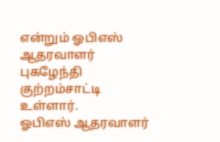என்றும் ஓபிஎஸ் ஆதரவாளர் புகழேந்தி குற்றம்சாட்டி உள்ளார்.
ஓபிஎஸ் ஆதரவாளர்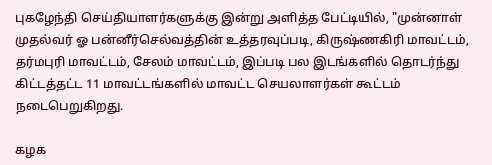புகழேந்தி செய்தியாளர்களுக்கு இன்று அளித்த பேட்டியில், "முன்னாள் முதல்வர் ஓ பன்னீர்செல்வத்தின் உத்தரவுப்படி, கிருஷ்ணகிரி மாவட்டம், தர்மபுரி மாவட்டம், சேலம் மாவட்டம், இப்படி பல இடங்களில் தொடர்ந்து கிட்டத்தட்ட 11 மாவட்டங்களில் மாவட்ட செயலாளர்கள் கூட்டம் நடைபெறுகிறது.

கழக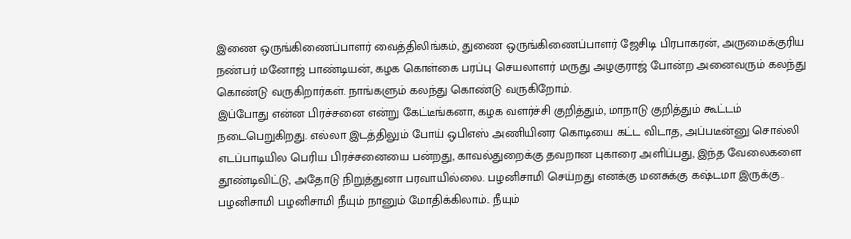இணை ஒருங்கிணைப்பாளர் வைத்திலிங்கம், துணை ஒருங்கிணைப்பாளர் ஜேசிடி பிரபாகரன், அருமைக்குரிய நண்பர் மனோஜ் பாண்டியன், கழக கொள்கை பரப்பு செயலாளர் மருது அழகுராஜ் போன்ற அனைவரும் கலந்து கொண்டு வருகிறார்கள். நாங்களும் கலந்து கொண்டு வருகிறோம்.
இப்போது என்ன பிரச்சனை என்று கேட்டீங்கனா, கழக வளர்ச்சி குறித்தும், மாநாடு குறித்தும் கூட்டம் நடைபெறுகிறது. எல்லா இடத்திலும் போய் ஒபிஎஸ் அணியினர கொடியை கட்ட விடாத, அப்படீன்னு சொல்லி எடப்பாடியில பெரிய பிரச்சனையை பன்றது, காவல்துறைக்கு தவறான புகாரை அளிப்பது, இந்த வேலைகளை தூண்டிவிட்டு, அதோடு நிறுத்துனா பரவாயில்லை. பழனிசாமி செய்றது எனக்கு மனசுக்கு கஷ்டமா இருக்கு..
பழனிசாமி பழனிசாமி நீயும் நானும் மோதிக்கிலாம்.. நீயும்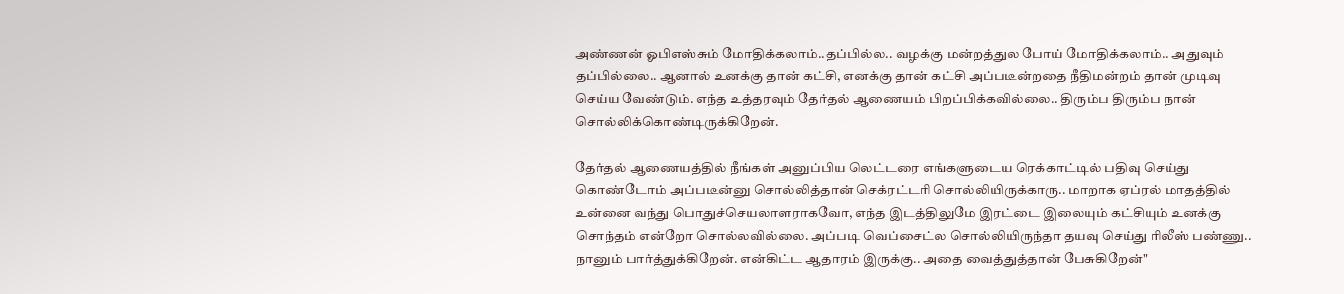அண்ணன் ஓபிஎஸ்சும் மோதிக்கலாம்..தப்பில்ல.. வழக்கு மன்றத்துல போய் மோதிக்கலாம்.. அதுவும் தப்பில்லை.. ஆனால் உனக்கு தான் கட்சி, எனக்கு தான் கட்சி அப்படீன்றதை நீதிமன்றம் தான் முடிவு செய்ய வேண்டும். எந்த உத்தரவும் தேர்தல் ஆணையம் பிறப்பிக்கவில்லை.. திரும்ப திரும்ப நான் சொல்லிக்கொண்டிருக்கிறேன்.

தேர்தல் ஆணையத்தில் நீங்கள் அனுப்பிய லெட்டரை எங்களுடைய ரெக்காட்டில் பதிவு செய்து கொண்டோம் அப்படீன்னு சொல்லித்தான் செக்ரட்டரி சொல்லியிருக்காரு.. மாறாக ஏப்ரல் மாதத்தில் உன்னை வந்து பொதுச்செயலாளராகவோ, எந்த இடத்திலுமே இரட்டை இலையும் கட்சியும் உனக்கு சொந்தம் என்றோ சொல்லவில்லை. அப்படி வெப்சைட்ல சொல்லியிருந்தா தயவு செய்து ரிலீஸ் பண்ணு.. நானும் பார்த்துக்கிறேன். என்கிட்ட ஆதாரம் இருக்கு.. அதை வைத்துத்தான் பேசுகிறேன்"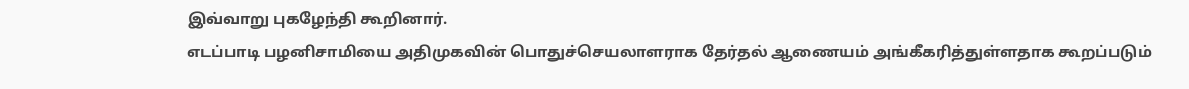இவ்வாறு புகழேந்தி கூறினார்.
எடப்பாடி பழனிசாமியை அதிமுகவின் பொதுச்செயலாளராக தேர்தல் ஆணையம் அங்கீகரித்துள்ளதாக கூறப்படும்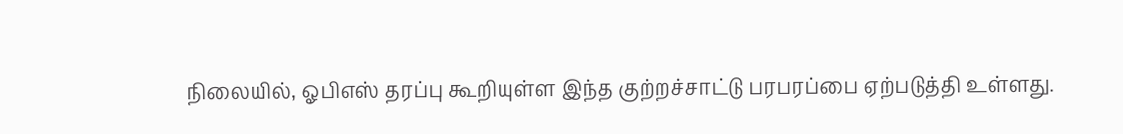நிலையில், ஓபிஎஸ் தரப்பு கூறியுள்ள இந்த குற்றச்சாட்டு பரபரப்பை ஏற்படுத்தி உள்ளது.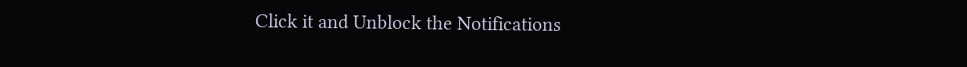Click it and Unblock the Notifications